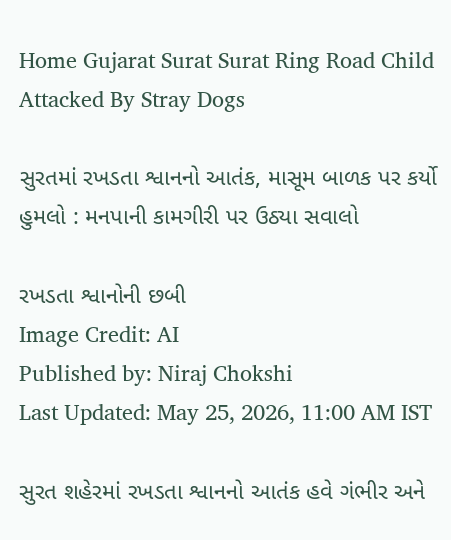Home Gujarat Surat Surat Ring Road Child Attacked By Stray Dogs

સુરતમાં રખડતા શ્વાનનો આતંક, માસૂમ બાળક પર કર્યો હુમલો : મનપાની કામગીરી પર ઉઠ્યા સવાલો

રખડતા શ્વાનોની છબી
Image Credit: AI
Published by: Niraj Chokshi
Last Updated: May 25, 2026, 11:00 AM IST

સુરત શહેરમાં રખડતા શ્વાનનો આતંક હવે ગંભીર અને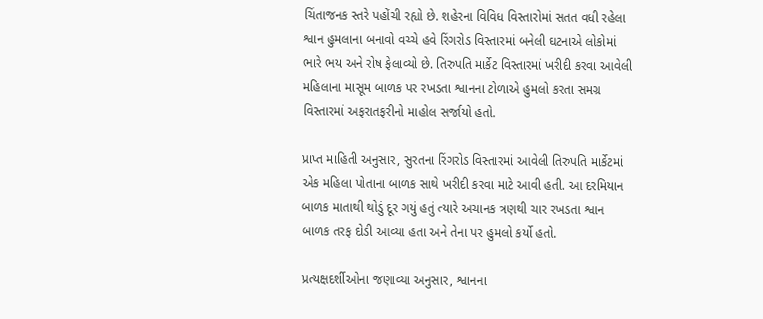ચિંતાજનક સ્તરે પહોંચી રહ્યો છે. શહેરના વિવિધ વિસ્તારોમાં સતત વધી રહેલા શ્વાન હુમલાના બનાવો વચ્ચે હવે રિંગરોડ વિસ્તારમાં બનેલી ઘટનાએ લોકોમાં ભારે ભય અને રોષ ફેલાવ્યો છે. તિરુપતિ માર્કેટ વિસ્તારમાં ખરીદી કરવા આવેલી મહિલાના માસૂમ બાળક પર રખડતા શ્વાનના ટોળાએ હુમલો કરતા સમગ્ર વિસ્તારમાં અફરાતફરીનો માહોલ સર્જાયો હતો.

પ્રાપ્ત માહિતી અનુસાર, સુરતના રિંગરોડ વિસ્તારમાં આવેલી તિરુપતિ માર્કેટમાં એક મહિલા પોતાના બાળક સાથે ખરીદી કરવા માટે આવી હતી. આ દરમિયાન બાળક માતાથી થોડું દૂર ગયું હતું ત્યારે અચાનક ત્રણથી ચાર રખડતા શ્વાન બાળક તરફ દોડી આવ્યા હતા અને તેના પર હુમલો કર્યો હતો.

પ્રત્યક્ષદર્શીઓના જણાવ્યા અનુસાર, શ્વાનના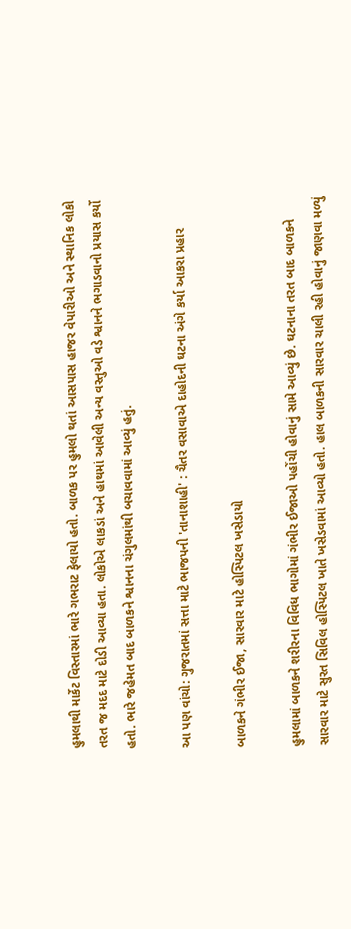હુમલાથી માર્કેટ વિસ્તારમાં ભારે ગભરાટ ફેલાયો હતો. બાળક પર હુમલો થતાં આસપાસ હાજર વેપારીઓ અને સ્થાનિક લોકો તરત જ મદદ માટે દોડી આવ્યા હતા. લોકોએ લાકડાં અને હાથમાં આવેલી અન્ય વસ્તુઓ વડે શ્વાનને ભગાડવાનો પ્રયાસ કર્યો હતો. ભારે જહેમત બાદ બાળકને શ્વાનના ચંગુલમાંથી બચાવવામાં આવ્યું હતું.

આ પણ વાંચો: ગુજરાતમાં સત્તા માટે ભાજપની 'તાનાશાહી' : ચૈતર વસાવાએ દાહોદની ઘટના અંગે કર્યા આકરા પ્રહાર

બાળકને ગંભીર ઈજા, સારવાર માટે હોસ્પિટલ ખસેડાયો

હુમલામાં બાળકને શરીરના વિવિધ ભાગોમાં ગંભીર ઈજાઓ પહોંચી હોવાનું સામે આવ્યું છે. ઘટનાના તરત બાદ બાળકને સારવાર માટે સુરત સિવિલ હોસ્પિટલ ખાતે ખસેડવામાં આવ્યો હતો. હાલ બાળકની સારવાર ચાલી રહી હોવાનું જાણવા મળ્યું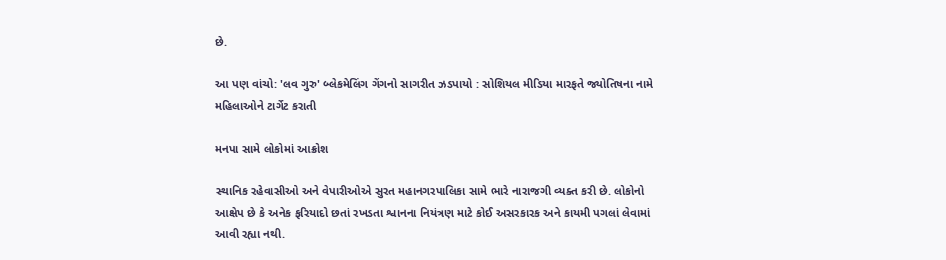છે.

આ પણ વાંચો: 'લવ ગુરુ' બ્લેકમેલિંગ ગેંગનો સાગરીત ઝડપાયો : સોશિયલ મીડિયા મારફતે જ્યોતિષના નામે મહિલાઓને ટાર્ગેટ કરાતી

મનપા સામે લોકોમાં આક્રોશ

સ્થાનિક રહેવાસીઓ અને વેપારીઓએ સુરત મહાનગરપાલિકા સામે ભારે નારાજગી વ્યક્ત કરી છે. લોકોનો આક્ષેપ છે કે અનેક ફરિયાદો છતાં રખડતા શ્વાનના નિયંત્રણ માટે કોઈ અસરકારક અને કાયમી પગલાં લેવામાં આવી રહ્યા નથી.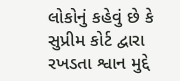લોકોનું કહેવું છે કે સુપ્રીમ કોર્ટ દ્વારા રખડતા શ્વાન મુદ્દે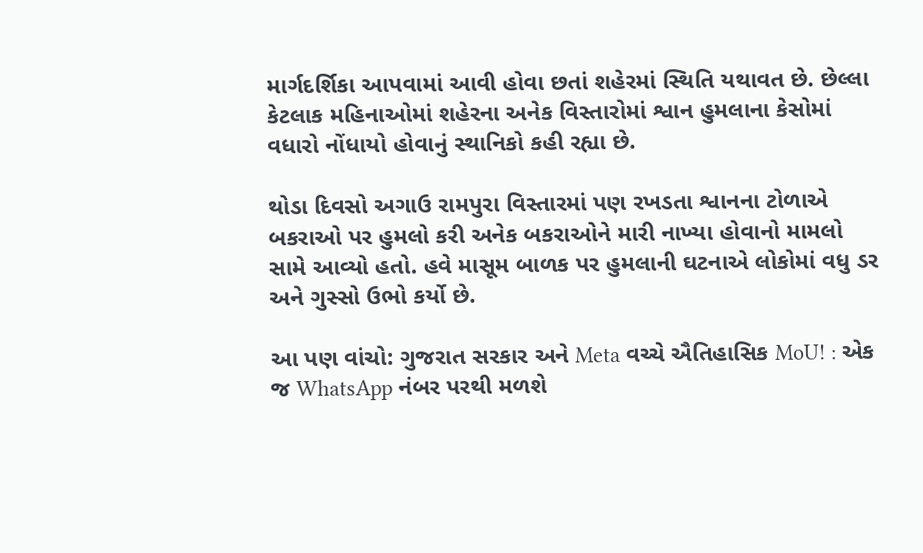માર્ગદર્શિકા આપવામાં આવી હોવા છતાં શહેરમાં સ્થિતિ યથાવત છે. છેલ્લા કેટલાક મહિનાઓમાં શહેરના અનેક વિસ્તારોમાં શ્વાન હુમલાના કેસોમાં વધારો નોંધાયો હોવાનું સ્થાનિકો કહી રહ્યા છે.

થોડા દિવસો અગાઉ રામપુરા વિસ્તારમાં પણ રખડતા શ્વાનના ટોળાએ બકરાઓ પર હુમલો કરી અનેક બકરાઓને મારી નાખ્યા હોવાનો મામલો સામે આવ્યો હતો. હવે માસૂમ બાળક પર હુમલાની ઘટનાએ લોકોમાં વધુ ડર અને ગુસ્સો ઉભો કર્યો છે.

આ પણ વાંચો: ગુજરાત સરકાર અને Meta વચ્ચે ઐતિહાસિક MoU! : એક જ WhatsApp નંબર પરથી મળશે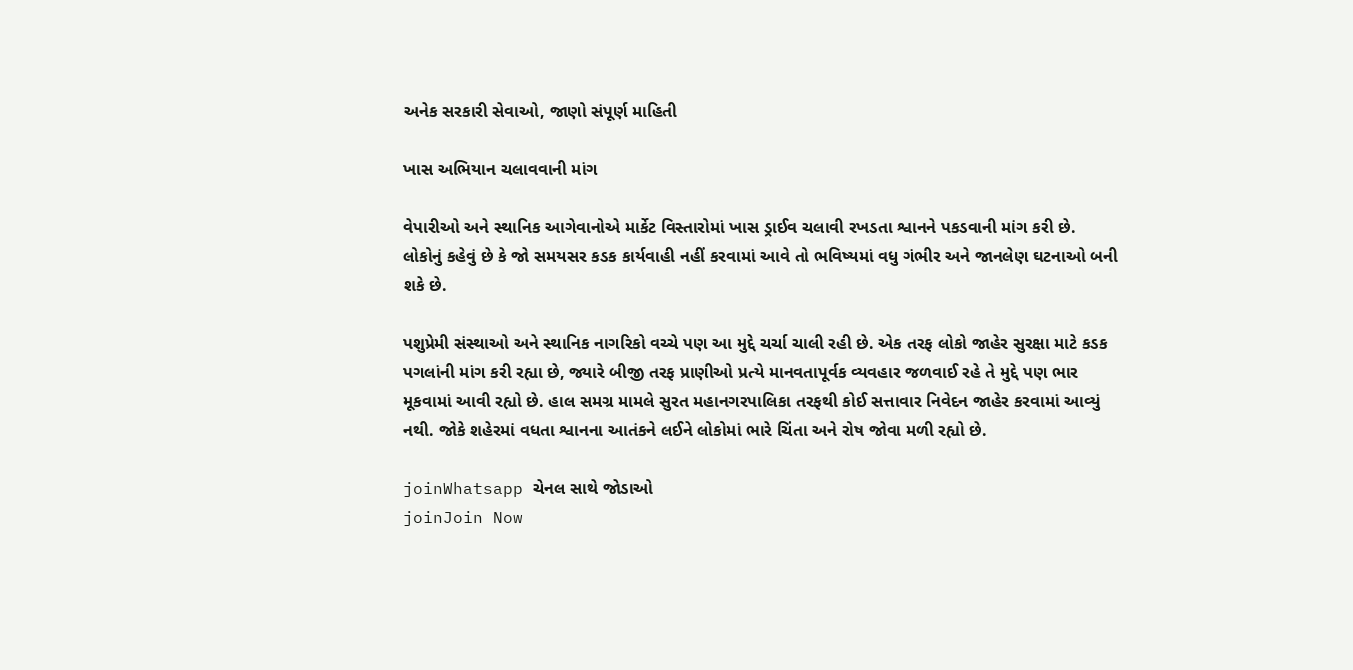અનેક સરકારી સેવાઓ, જાણો સંપૂર્ણ માહિતી

ખાસ અભિયાન ચલાવવાની માંગ

વેપારીઓ અને સ્થાનિક આગેવાનોએ માર્કેટ વિસ્તારોમાં ખાસ ડ્રાઈવ ચલાવી રખડતા શ્વાનને પકડવાની માંગ કરી છે. લોકોનું કહેવું છે કે જો સમયસર કડક કાર્યવાહી નહીં કરવામાં આવે તો ભવિષ્યમાં વધુ ગંભીર અને જાનલેણ ઘટનાઓ બની શકે છે.

પશુપ્રેમી સંસ્થાઓ અને સ્થાનિક નાગરિકો વચ્ચે પણ આ મુદ્દે ચર્ચા ચાલી રહી છે. એક તરફ લોકો જાહેર સુરક્ષા માટે કડક પગલાંની માંગ કરી રહ્યા છે, જ્યારે બીજી તરફ પ્રાણીઓ પ્રત્યે માનવતાપૂર્વક વ્યવહાર જળવાઈ રહે તે મુદ્દે પણ ભાર મૂકવામાં આવી રહ્યો છે. હાલ સમગ્ર મામલે સુરત મહાનગરપાલિકા તરફથી કોઈ સત્તાવાર નિવેદન જાહેર કરવામાં આવ્યું નથી. જોકે શહેરમાં વધતા શ્વાનના આતંકને લઈને લોકોમાં ભારે ચિંતા અને રોષ જોવા મળી રહ્યો છે.

joinWhatsapp ચેનલ સાથે જોડાઓ
joinJoin Now